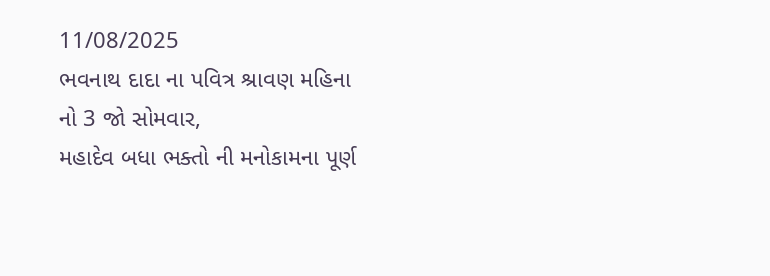11/08/2025
ભવનાથ દાદા ના પવિત્ર શ્રાવણ મહિના નો 3 જો સોમવાર,
મહાદેવ બધા ભક્તો ની મનોકામના પૂર્ણ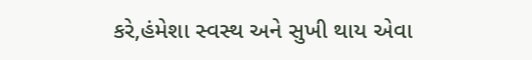કરે,હંમેશા સ્વસ્થ અને સુખી થાય એવા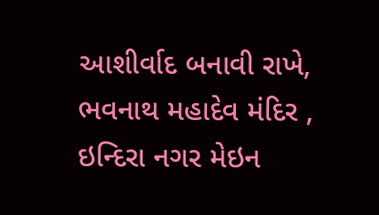આશીર્વાદ બનાવી રાખે,
ભવનાથ મહાદેવ મંદિર , ઇન્દિરા નગર મેઇન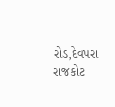રોડ,દેવપરા રાજકોટ